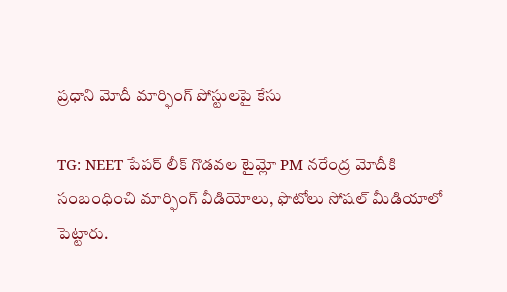ప్రధాని మోదీ మార్ఫింగ్ పోస్టులపై కేసు

TG: NEET పేపర్ లీక్ గొడవల టైమ్లో PM నరేంద్ర మోదీకి సంబంధించి మార్ఫింగ్ వీడియోలు, ఫొటోలు సోషల్ మీడియాలో పెట్టారు.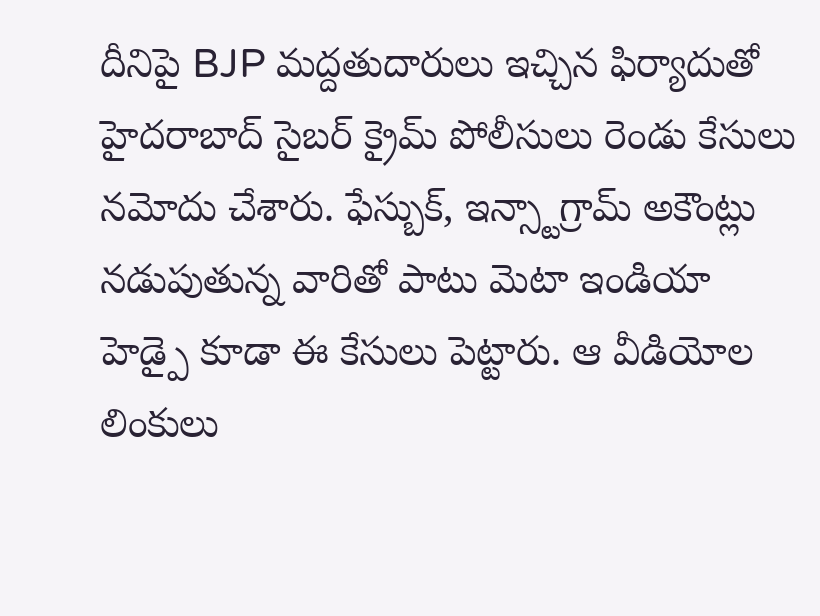దీనిపై BJP మద్దతుదారులు ఇచ్చిన ఫిర్యాదుతో హైదరాబాద్ సైబర్ క్రైమ్ పోలీసులు రెండు కేసులు నమోదు చేశారు. ఫేస్బుక్, ఇన్స్టాగ్రామ్ అకౌంట్లు నడుపుతున్న వారితో పాటు మెటా ఇండియా హెడ్పై కూడా ఈ కేసులు పెట్టారు. ఆ వీడియోల లింకులు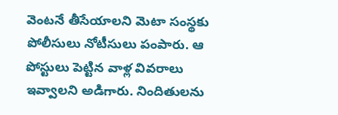వెంటనే తీసేయాలని మెటా సంస్థకు పోలీసులు నోటీసులు పంపారు. ఆ పోస్టులు పెట్టిన వాళ్ల వివరాలు ఇవ్వాలని అడిగారు. నిందితులను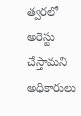త్వరలో అరెస్టు చేస్తామని అధికారులు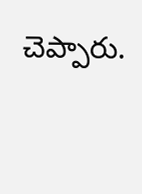చెప్పారు.